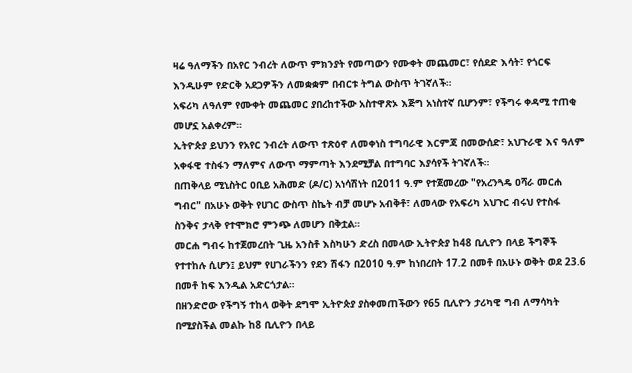ዛሬ ዓለማችን በአየር ንብረት ለውጥ ምክንያት የመጣውን የሙቀት መጨመር፣ የሰደድ እሳት፣ የጎርፍ እንዲሁም የድርቅ አደጋዎችን ለመቋቋም በብርቱ ትግል ውስጥ ትገኛለች።
አፍሪካ ለዓለም የሙቀት መጨመር ያበረከተችው አስተዋጽኦ እጅግ አነስተኛ ቢሆንም፣ የችግሩ ቀዳሚ ተጠቂ መሆኗ አልቀረም።
ኢትዮጵያ ይህንን የአየር ንብረት ለውጥ ተጽዕኖ ለመቀነስ ተግባራዊ እርምጃ በመውሰድ፣ አህጉራዊ እና ዓለም አቀፋዊ ተስፋን ማለምና ለውጥ ማምጣት እንደሚቻል በተግባር እያሳየች ትገኛለች።
በጠቅላይ ሚኒስትር ዐቢይ አሕመድ (ዶ/ር) አነሳሽነት በ2011 ዓ.ም የተጀመረው "የአረንጓዴ ዐሻራ መርሐ ግብር" በአሁኑ ወቅት የሀገር ውስጥ ስኬት ብቻ መሆኑ አብቅቶ፣ ለመላው የአፍሪካ አህጉር ብሩህ የተስፋ ስንቅና ታላቅ የተሞክሮ ምንጭ ለመሆን በቅቷል።
መርሐ ግብሩ ከተጀመረበት ጊዜ አንስቶ እስካሁን ድረስ በመላው ኢትዮጵያ ከ48 ቢሊዮን በላይ ችግኞች የተተከሉ ሲሆን፤ ይህም የሀገራችንን የደን ሽፋን በ2010 ዓ.ም ከነበረበት 17.2 በመቶ በአሁኑ ወቅት ወደ 23.6 በመቶ ከፍ እንዲል አድርጎታል።
በዘንድሮው የችግኝ ተከላ ወቅት ደግሞ ኢትዮጵያ ያስቀመጠችውን የ65 ቢሊዮን ታሪካዊ ግብ ለማሳካት በሚያስችል መልኩ ከ8 ቢሊዮን በላይ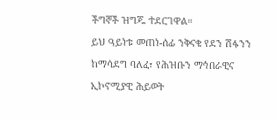ችግኞች ዝግጁ ተደርገዋል።
ይህ ዓይነቱ መጠነ-ሰፊ ንቅናቄ የደን ሽፋንን ከማሳደግ ባለፈ፣ የሕዝቡን ማኅበራዊና ኢኮኖሚያዊ ሕይወት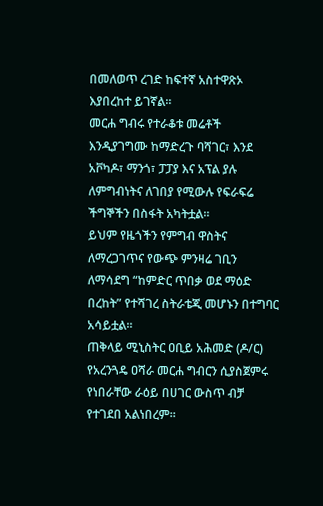በመለወጥ ረገድ ከፍተኛ አስተዋጽኦ እያበረከተ ይገኛል።
መርሐ ግብሩ የተራቆቱ መሬቶች እንዲያገግሙ ከማድረጉ ባሻገር፣ እንደ አቮካዶ፣ ማንጎ፣ ፓፓያ እና አፕል ያሉ ለምግብነትና ለገበያ የሚውሉ የፍራፍሬ ችግኞችን በስፋት አካትቷል።
ይህም የዜጎችን የምግብ ዋስትና ለማረጋገጥና የውጭ ምንዛሬ ገቢን ለማሳደግ “ከምድር ጥበቃ ወደ ማዕድ በረከት” የተሻገረ ስትራቴጂ መሆኑን በተግባር አሳይቷል።
ጠቅላይ ሚኒስትር ዐቢይ አሕመድ (ዶ/ር) የአረንጓዴ ዐሻራ መርሐ ግብርን ሲያስጀምሩ የነበራቸው ራዕይ በሀገር ውስጥ ብቻ የተገደበ አልነበረም።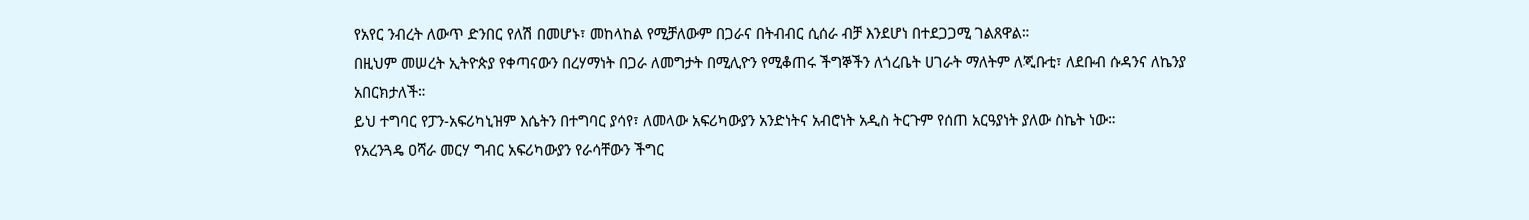የአየር ንብረት ለውጥ ድንበር የለሽ በመሆኑ፣ መከላከል የሚቻለውም በጋራና በትብብር ሲሰራ ብቻ እንደሆነ በተደጋጋሚ ገልጸዋል።
በዚህም መሠረት ኢትዮጵያ የቀጣናውን በረሃማነት በጋራ ለመግታት በሚሊዮን የሚቆጠሩ ችግኞችን ለጎረቤት ሀገራት ማለትም ለጂቡቲ፣ ለደቡብ ሱዳንና ለኬንያ አበርክታለች።
ይህ ተግባር የፓን-አፍሪካኒዝም እሴትን በተግባር ያሳየ፣ ለመላው አፍሪካውያን አንድነትና አብሮነት አዲስ ትርጉም የሰጠ አርዓያነት ያለው ስኬት ነው።
የአረንጓዴ ዐሻራ መርሃ ግብር አፍሪካውያን የራሳቸውን ችግር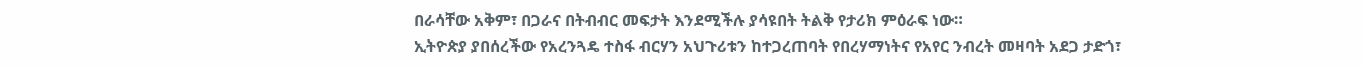በራሳቸው አቅም፣ በጋራና በትብብር መፍታት እንደሚችሉ ያሳዩበት ትልቅ የታሪክ ምዕራፍ ነው።
ኢትዮጵያ ያበሰረችው የአረንጓዴ ተስፋ ብርሃን አህጉሪቱን ከተጋረጠባት የበረሃማነትና የአየር ንብረት መዛባት አደጋ ታድጎ፣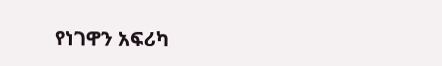የነገዋን አፍሪካ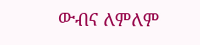ውብና ለምለም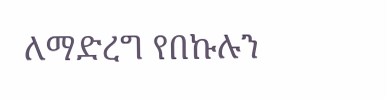ለማድረግ የበኩሉን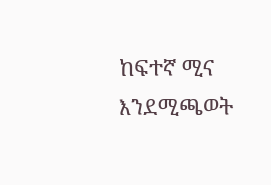ከፍተኛ ሚና እንደሚጫወት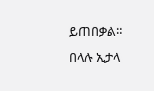ይጠበቃል።
በላሉ ኢታላ